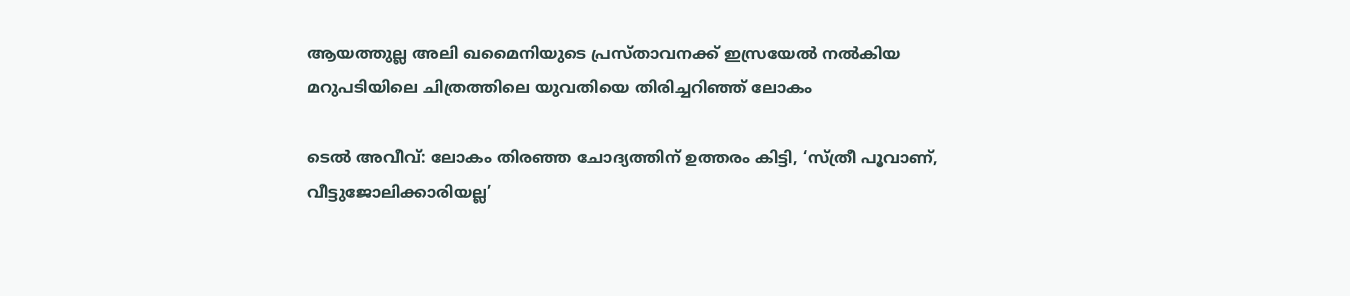ആയത്തുല്ല അലി ഖമൈനിയുടെ പ്രസ്താവനക്ക് ഇസ്രയേല്‍ നല്‍കിയ മറുപടിയിലെ ചിത്രത്തിലെ യുവതിയെ തിരിച്ചറിഞ്ഞ് ലോകം

ടെല്‍ അവീവ്: ലോകം തിരഞ്ഞ ചോദ്യത്തിന് ഉത്തരം കിട്ടി, ‘സ്ത്രീ പൂവാണ്, വീട്ടുജോലിക്കാരിയല്ല’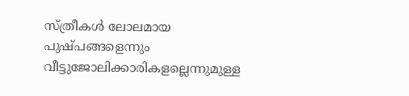സ്ത്രീകള്‍ ലോലമായ പുഷ്പങ്ങളെന്നും വീട്ടുജോലിക്കാരികളല്ലെന്നുമുള്ള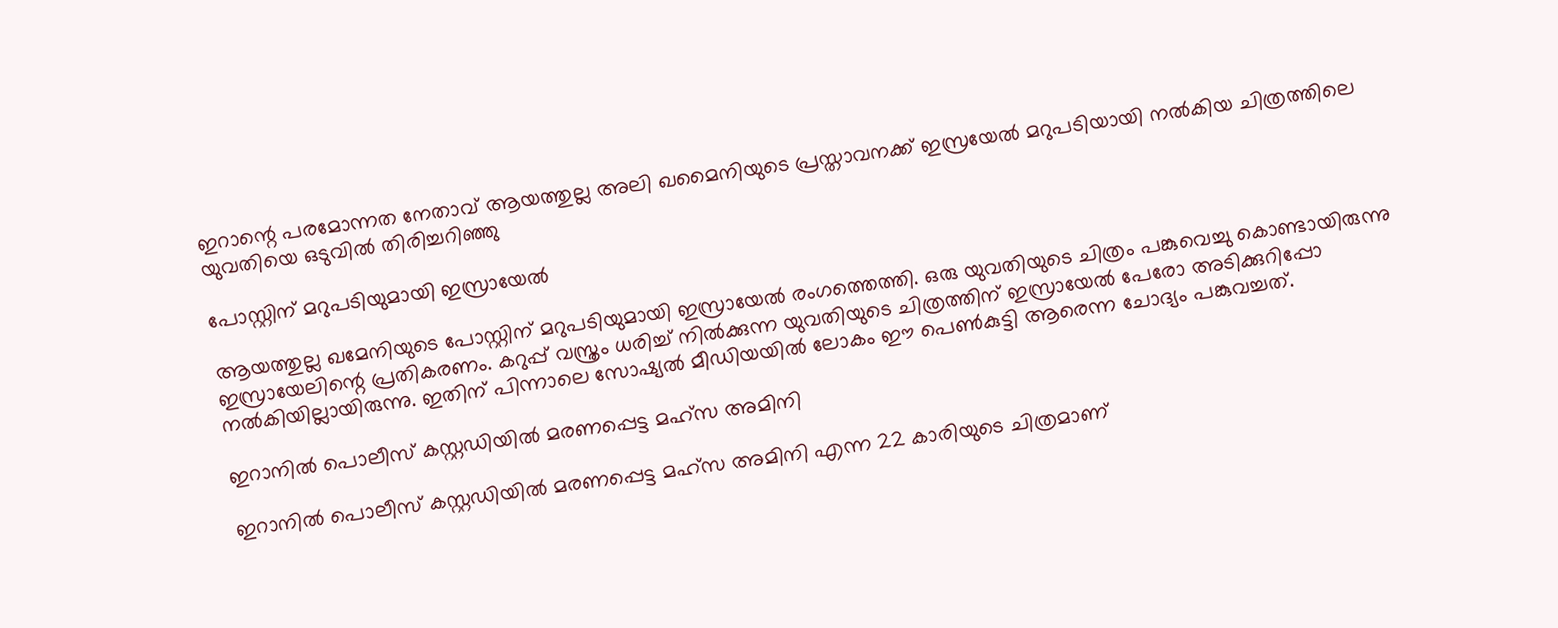ഇറാന്റെ പരമോന്നത നേതാവ് ആയത്തുല്ല അലി ഖമൈനിയുടെ പ്രസ്താവനക്ക് ഇസ്രയേല്‍ മറുപടിയായി നല്‍കിയ ചിത്രത്തിലെ യുവതിയെ ഒടുവില്‍ തിരിച്ചറിഞ്ഞു

പോസ്റ്റിന് മറുപടിയുമായി ഇസ്രായേല്‍

ആയത്തുല്ല ഖമേനിയുടെ പോസ്റ്റിന് മറുപടിയുമായി ഇസ്രായേല്‍ രംഗത്തെത്തി. ഒരു യുവതിയുടെ ചിത്രം പങ്കുവെച്ചു കൊണ്ടായിരുന്നു ഇസ്രായേലിന്റെ പ്രതികരണം. കറുപ്പ് വസ്ത്രം ധരിച്ച്‌ നില്‍ക്കുന്ന യുവതിയുടെ ചിത്രത്തിന് ഇസ്രായേല്‍ പേരോ അടിക്കുറിപ്പോ നല്‍കിയില്ലായിരുന്നു. ഇതിന് പിന്നാലെ സോഷ്യല്‍ മീഡിയയില്‍ ലോകം ഈ പെണ്‍കുട്ടി ആരെന്ന ചോദ്യം പങ്കുവച്ചത്.

ഇറാനില്‍ പൊലീസ് കസ്റ്റഡിയില്‍ മരണപ്പെട്ട മഹ്സ അമിനി

ഇറാനില്‍ പൊലീസ് കസ്റ്റഡിയില്‍ മരണപ്പെട്ട മഹ്സ അമിനി എന്ന 22 കാരിയുടെ ചിത്രമാണ്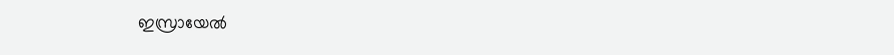ഇസ്രായേല്‍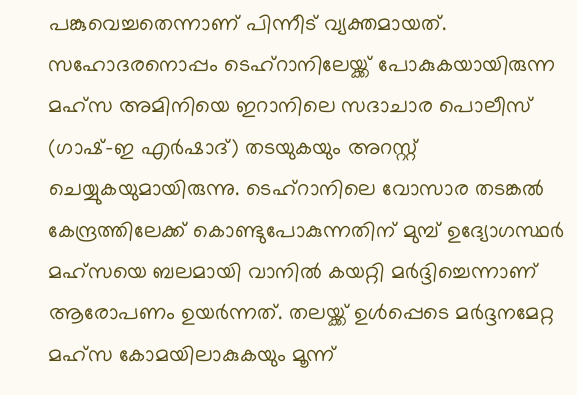പങ്കുവെച്ചതെന്നാണ് പിന്നീട് വ്യക്തമായത്. സഹോദരനൊപ്പം ടെഹ്റാനിലേയ്ക്ക് പോകുകയായിരുന്ന മഹ്സ അമിനിയെ ഇറാനിലെ സദാചാര പൊലീസ് (ഗാഷ്-ഇ എർഷാദ്) തടയുകയും അറസ്റ്റ് ചെയ്യുകയുമായിരുന്നു. ടെഹ്‌റാനിലെ വോസാര തടങ്കല്‍ കേന്ദ്രത്തിലേക്ക് കൊണ്ടുപോകുന്നതിന് മുമ്പ് ഉദ്യോഗസ്ഥർ മഹ്‌സയെ ബലമായി വാനില്‍ കയറ്റി മർദ്ദിച്ചെന്നാണ് ആരോപണം ഉയർന്നത്. തലയ്ക്ക് ഉള്‍പ്പെടെ മർദ്ദനമേറ്റ മഹ്സ കോമയിലാകുകയും മൂന്ന്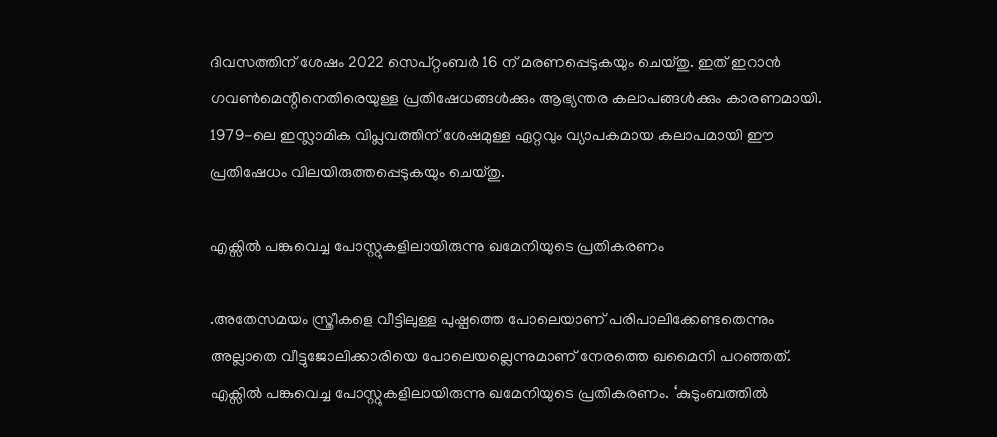ദിവസത്തിന് ശേഷം 2022 സെപ്റ്റംബർ 16 ന് മരണപ്പെടുകയും ചെയ്തു. ഇത് ഇറാൻ ഗവണ്‍മെന്റിനെതിരെയുള്ള പ്രതിഷേധങ്ങള്‍ക്കും ആഭ്യന്തര കലാപങ്ങള്‍ക്കും കാരണമായി. 1979-ലെ ഇസ്ലാമിക വിപ്ലവത്തിന് ശേഷമുള്ള ഏറ്റവും വ്യാപകമായ കലാപമായി ഈ പ്രതിഷേധം വിലയിരുത്തപ്പെടുകയും ചെയ്തു.

എക്സില്‍ പങ്കുവെച്ച പോസ്റ്റുകളിലായിരുന്നു ഖമേനിയുടെ പ്രതികരണം

.അതേസമയം സ്ത്രീകളെ വീട്ടിലുള്ള പുഷ്പത്തെ പോലെയാണ് പരിപാലിക്കേണ്ടതെന്നും അല്ലാതെ വീട്ടുജോലിക്കാരിയെ പോലെയല്ലെന്നുമാണ് നേരത്തെ ഖമൈനി പറഞ്ഞത്. എക്സില്‍ പങ്കുവെച്ച പോസ്റ്റുകളിലായിരുന്നു ഖമേനിയുടെ പ്രതികരണം. ‘കുടുംബത്തില്‍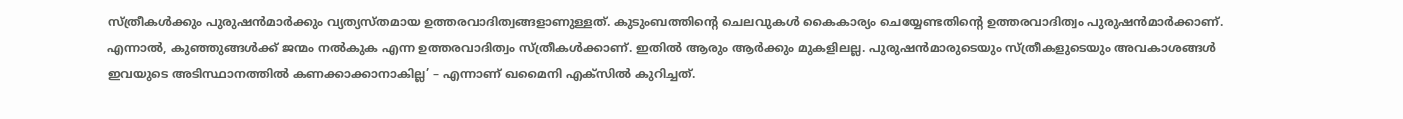സ്ത്രീകള്‍ക്കും പുരുഷൻമാർക്കും വ്യത്യസ്തമായ ഉത്തരവാദിത്വങ്ങളാണുള്ളത്. കുടുംബത്തിന്റെ ചെലവുകള്‍ കൈകാര്യം ചെയ്യേണ്ടതിന്റെ ഉത്തരവാദിത്വം പുരുഷൻമാർക്കാണ്. എന്നാല്‍, കുഞ്ഞുങ്ങള്‍ക്ക് ജന്മം നല്‍കുക എന്ന ഉത്തരവാദിത്വം സ്ത്രീകള്‍ക്കാണ്. ഇതില്‍ ആരും ആർക്കും മുകളിലല്ല. പുരുഷൻമാരുടെയും സ്ത്രീകളുടെയും അവകാശങ്ങള്‍ ഇവയുടെ അടിസ്ഥാനത്തില്‍ കണക്കാക്കാനാകില്ല’ – എന്നാണ് ഖമൈനി എക്സില്‍ കുറിച്ചത്.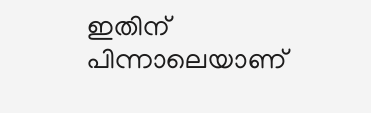ഇതിന് പിന്നാലെയാണ്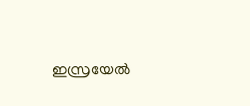ഇസ്രയേല്‍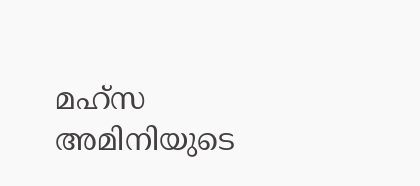മഹ്സ അമിനിയുടെ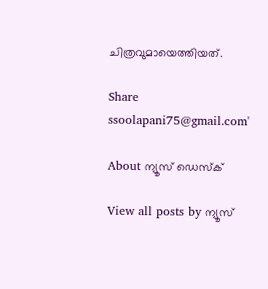ചിത്രവുമായെത്തിയത്.

Share
ssoolapani75@gmail.com'

About ന്യൂസ് ഡെസ്ക്

View all posts by ന്യൂസ്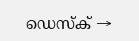ഡെസ്ക് →